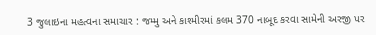3 જુલાઇના મહત્વના સમાચાર : જમ્મુ અને કાશ્મીરમાં કલમ 370 નાબૂદ કરવા સામેની અરજી પર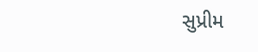સુપ્રીમ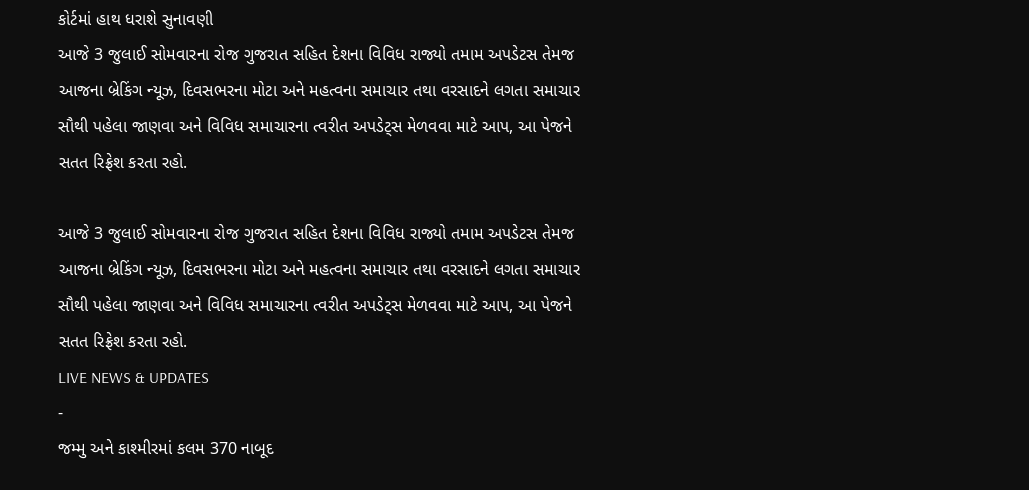કોર્ટમાં હાથ ધરાશે સુનાવણી
આજે 3 જુલાઈ સોમવારના રોજ ગુજરાત સહિત દેશના વિવિધ રાજ્યો તમામ અપડેટસ તેમજ આજના બ્રેકિંગ ન્યૂઝ, દિવસભરના મોટા અને મહત્વના સમાચાર તથા વરસાદને લગતા સમાચાર સૌથી પહેલા જાણવા અને વિવિધ સમાચારના ત્વરીત અપડેટ્સ મેળવવા માટે આપ, આ પેજને સતત રિફ્રેશ કરતા રહો.

આજે 3 જુલાઈ સોમવારના રોજ ગુજરાત સહિત દેશના વિવિધ રાજ્યો તમામ અપડેટસ તેમજ આજના બ્રેકિંગ ન્યૂઝ, દિવસભરના મોટા અને મહત્વના સમાચાર તથા વરસાદને લગતા સમાચાર સૌથી પહેલા જાણવા અને વિવિધ સમાચારના ત્વરીત અપડેટ્સ મેળવવા માટે આપ, આ પેજને સતત રિફ્રેશ કરતા રહો.
LIVE NEWS & UPDATES
-
જમ્મુ અને કાશ્મીરમાં કલમ 370 નાબૂદ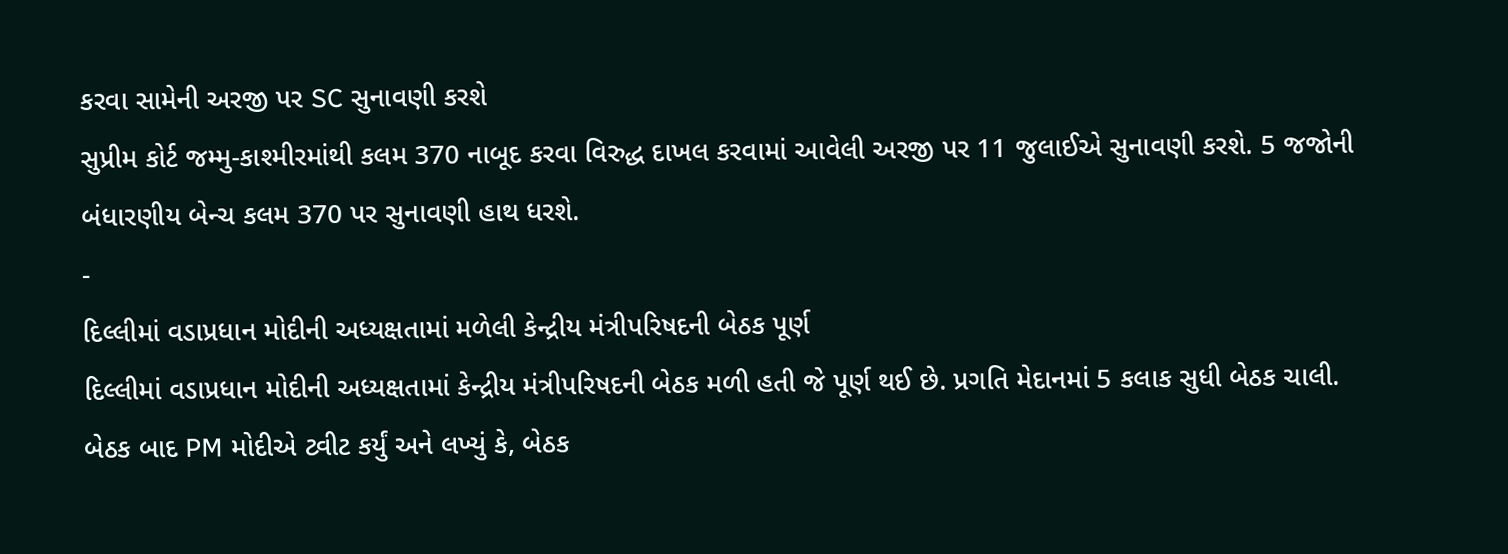કરવા સામેની અરજી પર SC સુનાવણી કરશે
સુપ્રીમ કોર્ટ જમ્મુ-કાશ્મીરમાંથી કલમ 370 નાબૂદ કરવા વિરુદ્ધ દાખલ કરવામાં આવેલી અરજી પર 11 જુલાઈએ સુનાવણી કરશે. 5 જજોની બંધારણીય બેન્ચ કલમ 370 પર સુનાવણી હાથ ધરશે.
-
દિલ્લીમાં વડાપ્રધાન મોદીની અધ્યક્ષતામાં મળેલી કેન્દ્રીય મંત્રીપરિષદની બેઠક પૂર્ણ
દિલ્લીમાં વડાપ્રધાન મોદીની અધ્યક્ષતામાં કેન્દ્રીય મંત્રીપરિષદની બેઠક મળી હતી જે પૂર્ણ થઈ છે. પ્રગતિ મેદાનમાં 5 કલાક સુધી બેઠક ચાલી. બેઠક બાદ PM મોદીએ ટ્વીટ કર્યું અને લખ્યું કે, બેઠક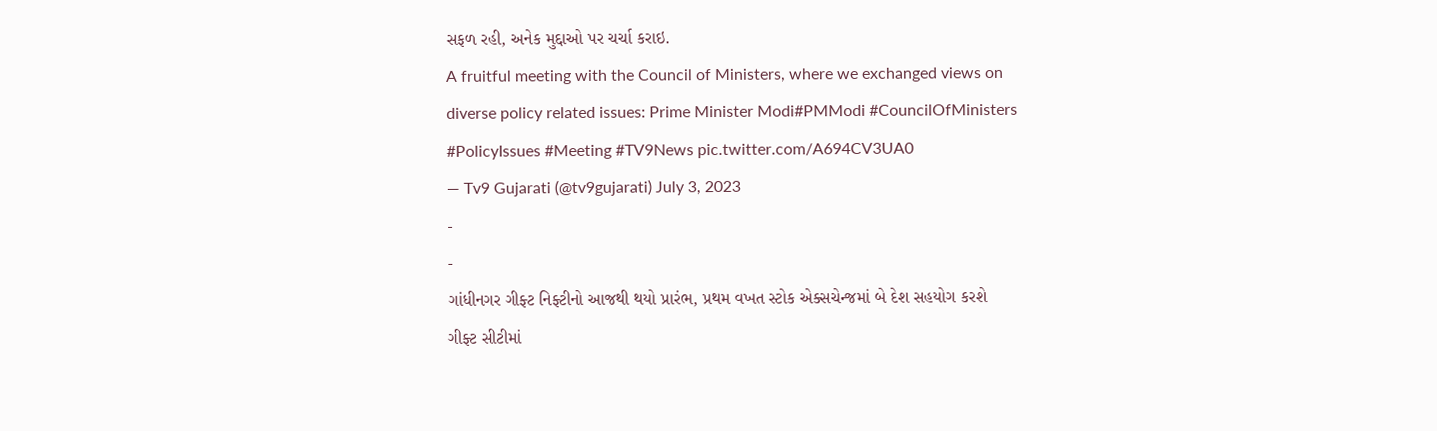સફળ રહી, અનેક મુદ્દાઓ પર ચર્ચા કરાઇ.
A fruitful meeting with the Council of Ministers, where we exchanged views on diverse policy related issues: Prime Minister Modi#PMModi #CouncilOfMinisters #PolicyIssues #Meeting #TV9News pic.twitter.com/A694CV3UA0
— Tv9 Gujarati (@tv9gujarati) July 3, 2023
-
-
ગાંધીનગર ગીફ્ટ નિફ્ટીનો આજથી થયો પ્રારંભ, પ્રથમ વખત સ્ટોક એક્સચેન્જમાં બે દેશ સહયોગ કરશે
ગીફ્ટ સીટીમાં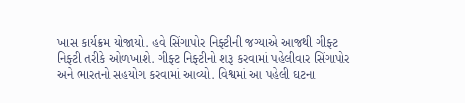ખાસ કાર્યક્રમ યોજાયો. હવે સિંગાપોર નિફ્ટીની જગ્યાએ આજથી ગીફ્ટ નિફ્ટી તરીકે ઓળખાશે. ગીફ્ટ નિફ્ટીનો શરૂ કરવામાં પહેલીવાર સિંગાપોર અને ભારતનો સહયોગ કરવામાં આવ્યો. વિશ્વમાં આ પહેલી ઘટના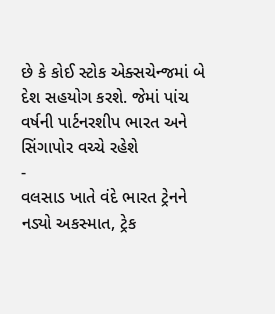છે કે કોઈ સ્ટોક એક્સચેન્જમાં બે દેશ સહયોગ કરશે. જેમાં પાંચ વર્ષની પાર્ટનરશીપ ભારત અને સિંગાપોર વચ્ચે રહેશે
-
વલસાડ ખાતે વંદે ભારત ટ્રેનને નડ્યો અકસ્માત, ટ્રેક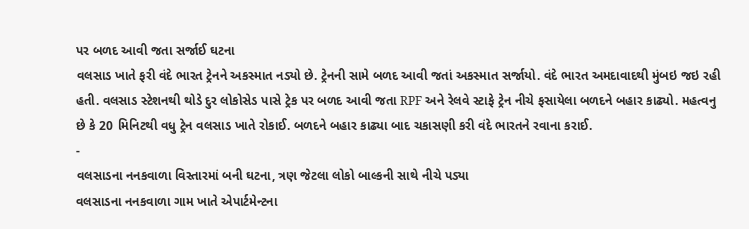પર બળદ આવી જતા સર્જાઈ ઘટના
વલસાડ ખાતે ફરી વંદે ભારત ટ્રેનને અકસ્માત નડ્યો છે. ટ્રેનની સામે બળદ આવી જતાં અકસ્માત સર્જાયો. વંદે ભારત અમદાવાદથી મુંબઇ જઇ રહી હતી. વલસાડ સ્ટેશનથી થોડે દુર લોકોસેડ પાસે ટ્રેક પર બળદ આવી જતા RPF અને રેલવે સ્ટાફે ટ્રેન નીચે ફસાયેલા બળદને બહાર કાઢ્યો. મહત્વનુ છે કે 20 મિનિટથી વધુ ટ્રેન વલસાડ ખાતે રોકાઈ. બળદને બહાર કાઢ્યા બાદ ચકાસણી કરી વંદે ભારતને રવાના કરાઈ.
-
વલસાડના નનકવાળા વિસ્તારમાં બની ઘટના, ત્રણ જેટલા લોકો બાલ્કની સાથે નીચે પડ્યા
વલસાડના નનકવાળા ગામ ખાતે એપાર્ટમેન્ટના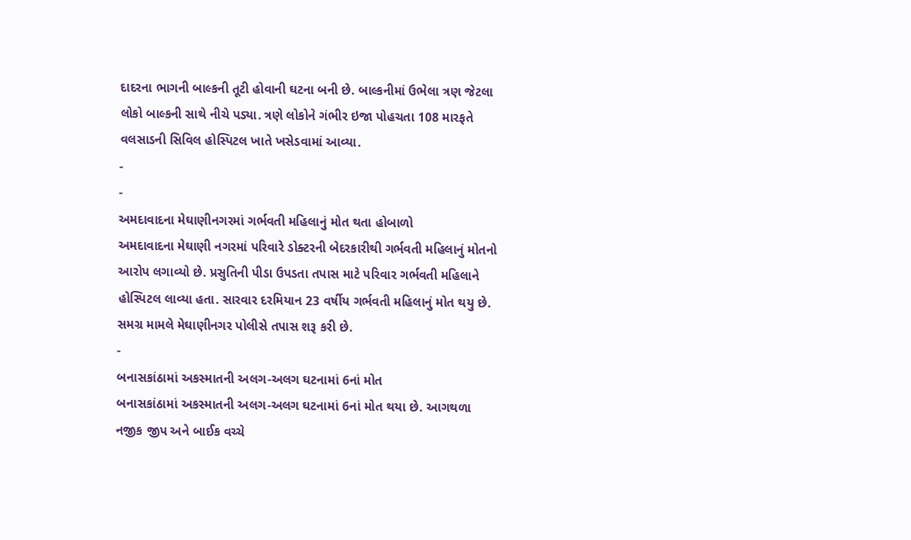દાદરના ભાગની બાલ્કની તૂટી હોવાની ઘટના બની છે. બાલ્કનીમાં ઉભેલા ત્રણ જેટલા લોકો બાલ્કની સાથે નીચે પડ્યા. ત્રણે લોકોને ગંભીર ઇજા પોહચતા 108 મારફતે વલસાડની સિવિલ હોસ્પિટલ ખાતે ખસેડવામાં આવ્યા.
-
-
અમદાવાદના મેઘાણીનગરમાં ગર્ભવતી મહિલાનું મોત થતા હોબાળો
અમદાવાદના મેઘાણી નગરમાં પરિવારે ડોક્ટરની બેદરકારીથી ગર્ભવતી મહિલાનું મોતનો આરોપ લગાવ્યો છે. પ્રસુતિની પીડા ઉપડતા તપાસ માટે પરિવાર ગર્ભવતી મહિલાને હોસ્પિટલ લાવ્યા હતા. સારવાર દરમિયાન 23 વર્ષીય ગર્ભવતી મહિલાનું મોત થયુ છે. સમગ્ર મામલે મેઘાણીનગર પોલીસે તપાસ શરૂ કરી છે.
-
બનાસકાંઠામાં અકસ્માતની અલગ-અલગ ઘટનામાં 6નાં મોત
બનાસકાંઠામાં અકસ્માતની અલગ-અલગ ઘટનામાં 6નાં મોત થયા છે. આગથળા નજીક જીપ અને બાઈક વચ્ચે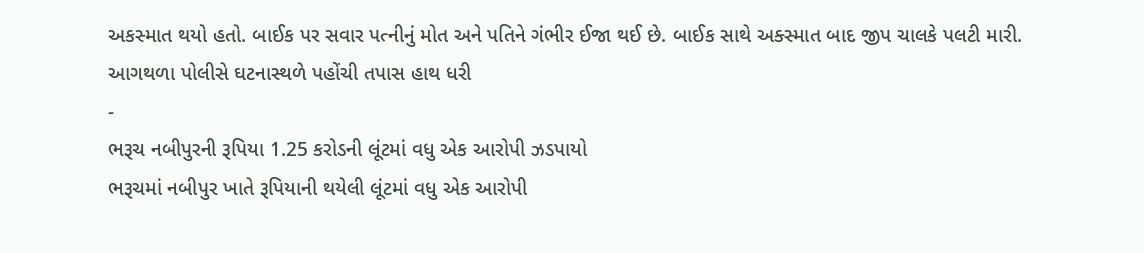અકસ્માત થયો હતો. બાઈક પર સવાર પત્નીનું મોત અને પતિને ગંભીર ઈજા થઈ છે. બાઈક સાથે અક્સ્માત બાદ જીપ ચાલકે પલટી મારી. આગથળા પોલીસે ઘટનાસ્થળે પહોંચી તપાસ હાથ ધરી
-
ભરૂચ નબીપુરની રૂપિયા 1.25 કરોડની લૂંટમાં વધુ એક આરોપી ઝડપાયો
ભરૂચમાં નબીપુર ખાતે રૂપિયાની થયેલી લૂંટમાં વધુ એક આરોપી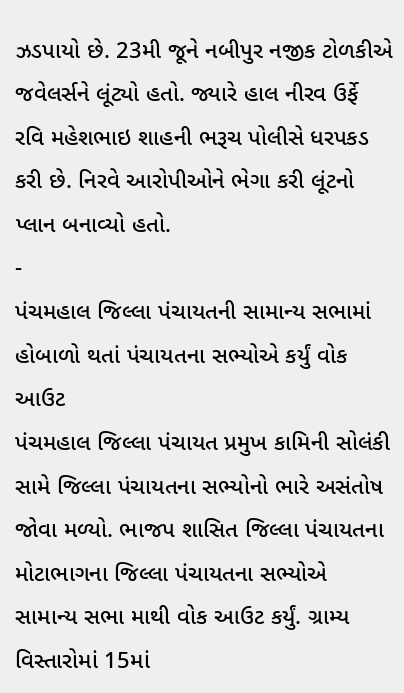ઝડપાયો છે. 23મી જૂને નબીપુર નજીક ટોળકીએ જવેલર્સને લૂંટ્યો હતો. જ્યારે હાલ નીરવ ઉર્ફે રવિ મહેશભાઇ શાહની ભરૂચ પોલીસે ધરપકડ કરી છે. નિરવે આરોપીઓને ભેગા કરી લૂંટનો પ્લાન બનાવ્યો હતો.
-
પંચમહાલ જિલ્લા પંચાયતની સામાન્ય સભામાં હોબાળો થતાં પંચાયતના સભ્યોએ કર્યું વોક આઉટ
પંચમહાલ જિલ્લા પંચાયત પ્રમુખ કામિની સોલંકી સામે જિલ્લા પંચાયતના સભ્યોનો ભારે અસંતોષ જોવા મળ્યો. ભાજપ શાસિત જિલ્લા પંચાયતના મોટાભાગના જિલ્લા પંચાયતના સભ્યોએ સામાન્ય સભા માથી વોક આઉટ કર્યું. ગ્રામ્ય વિસ્તારોમાં 15માં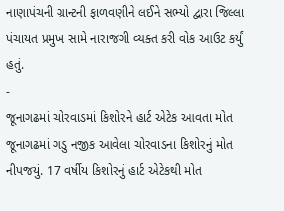નાણાપંચની ગ્રાન્ટની ફાળવણીને લઈને સભ્યો દ્વારા જિલ્લા પંચાયત પ્રમુખ સામે નારાજગી વ્યક્ત કરી વોક આઉટ કર્યું હતું.
-
જૂનાગઢમાં ચોરવાડમાં કિશોરને હાર્ટ એટેક આવતા મોત
જૂનાગઢમાં ગડુ નજીક આવેલા ચોરવાડના કિશોરનું મોત નીપજયું. 17 વર્ષીય કિશોરનું હાર્ટ એટેકથી મોત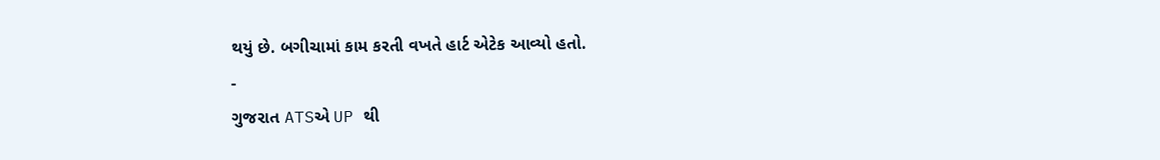થયું છે. બગીચામાં કામ કરતી વખતે હાર્ટ એટેક આવ્યો હતો.
-
ગુજરાત ATSએ UP થી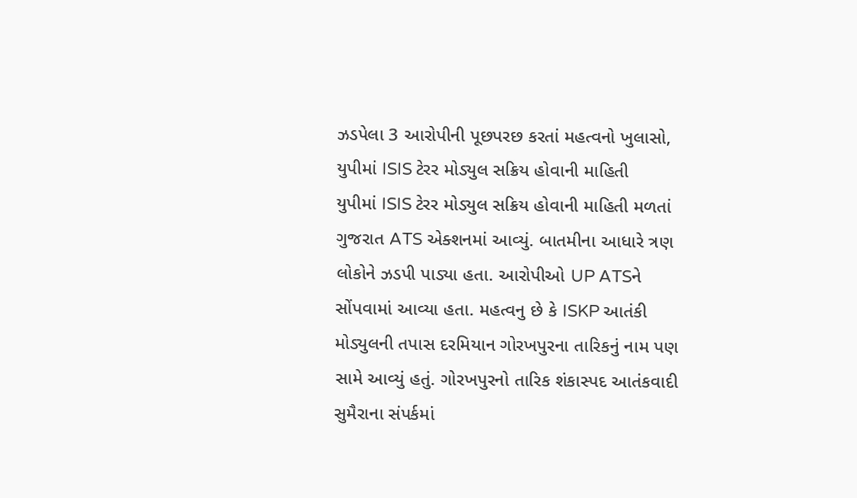ઝડપેલા 3 આરોપીની પૂછપરછ કરતાં મહત્વનો ખુલાસો, યુપીમાં ISIS ટેરર મોડ્યુલ સક્રિય હોવાની માહિતી
યુપીમાં ISIS ટેરર મોડ્યુલ સક્રિય હોવાની માહિતી મળતાં ગુજરાત ATS એક્શનમાં આવ્યું. બાતમીના આધારે ત્રણ લોકોને ઝડપી પાડ્યા હતા. આરોપીઓ UP ATSને સોંપવામાં આવ્યા હતા. મહત્વનુ છે કે ISKP આતંકી મોડ્યુલની તપાસ દરમિયાન ગોરખપુરના તારિકનું નામ પણ સામે આવ્યું હતું. ગોરખપુરનો તારિક શંકાસ્પદ આતંકવાદી સુમૈરાના સંપર્કમાં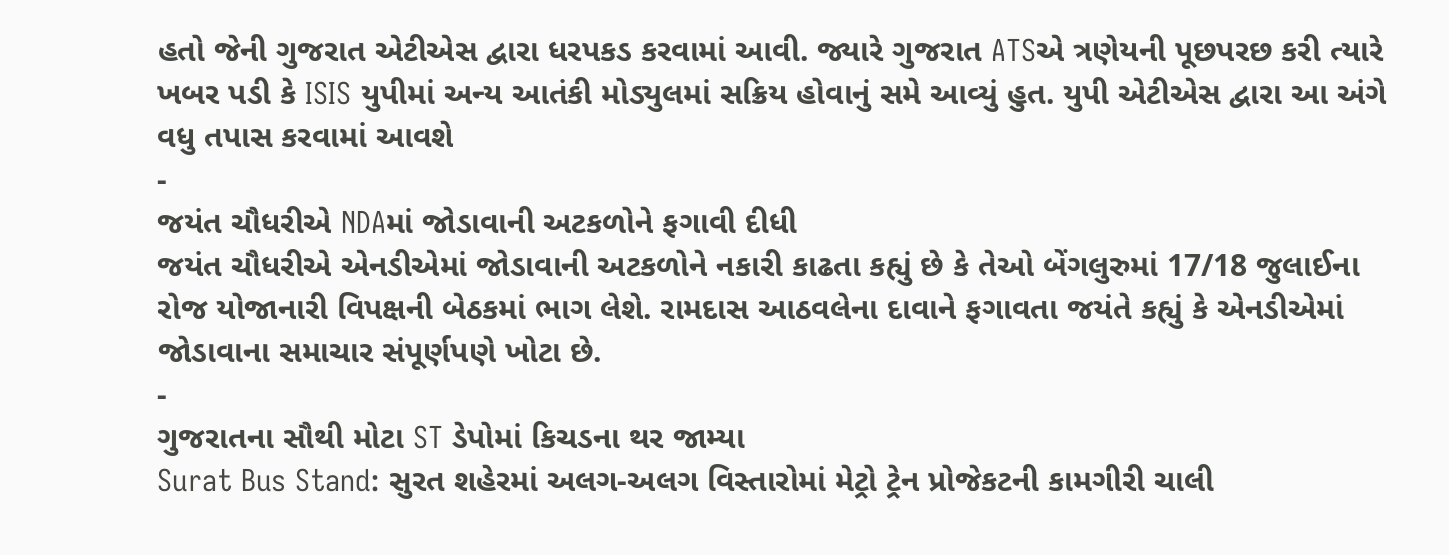હતો જેની ગુજરાત એટીએસ દ્વારા ધરપકડ કરવામાં આવી. જ્યારે ગુજરાત ATSએ ત્રણેયની પૂછપરછ કરી ત્યારે ખબર પડી કે ISIS યુપીમાં અન્ય આતંકી મોડ્યુલમાં સક્રિય હોવાનું સમે આવ્યું હુત. યુપી એટીએસ દ્વારા આ અંગે વધુ તપાસ કરવામાં આવશે
-
જયંત ચૌધરીએ NDAમાં જોડાવાની અટકળોને ફગાવી દીધી
જયંત ચૌધરીએ એનડીએમાં જોડાવાની અટકળોને નકારી કાઢતા કહ્યું છે કે તેઓ બેંગલુરુમાં 17/18 જુલાઈના રોજ યોજાનારી વિપક્ષની બેઠકમાં ભાગ લેશે. રામદાસ આઠવલેના દાવાને ફગાવતા જયંતે કહ્યું કે એનડીએમાં જોડાવાના સમાચાર સંપૂર્ણપણે ખોટા છે.
-
ગુજરાતના સૌથી મોટા ST ડેપોમાં કિચડના થર જામ્યા
Surat Bus Stand: સુરત શહેરમાં અલગ-અલગ વિસ્તારોમાં મેટ્રો ટ્રેન પ્રોજેકટની કામગીરી ચાલી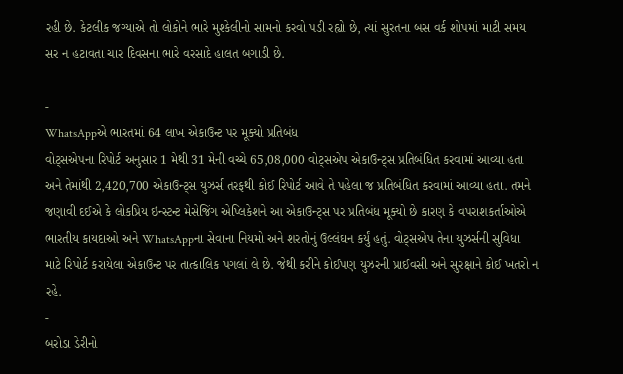રહી છે. કેટલીક જગ્યાએ તો લોકોને ભારે મુશ્કેલીનો સામનો કરવો પડી રહ્યો છે, ત્યાં સુરતના બસ વર્ક શોપમાં માટી સમય સર ન હટાવતા ચાર દિવસના ભારે વરસાદે હાલત બગાડી છે.

-
WhatsAppએ ભારતમાં 64 લાખ એકાઉન્ટ પર મૂક્યો પ્રતિબંધ
વોટ્સએપના રિપોર્ટ અનુસાર 1 મેથી 31 મેની વચ્ચે 65,08,000 વોટ્સએપ એકાઉન્ટ્સ પ્રતિબંધિત કરવામાં આવ્યા હતા અને તેમાંથી 2,420,700 એકાઉન્ટ્સ યુઝર્સ તરફથી કોઈ રિપોર્ટ આવે તે પહેલા જ પ્રતિબંધિત કરવામાં આવ્યા હતા. તમને જણાવી દઈએ કે લોકપ્રિય ઇન્સ્ટન્ટ મેસેજિંગ એપ્લિકેશને આ એકાઉન્ટ્સ પર પ્રતિબંધ મૂક્યો છે કારણ કે વપરાશકર્તાઓએ ભારતીય કાયદાઓ અને WhatsAppના સેવાના નિયમો અને શરતોનું ઉલ્લંઘન કર્યું હતું. વોટ્સએપ તેના યુઝર્સની સુવિધા માટે રિપોર્ટ કરાયેલા એકાઉન્ટ પર તાત્કાલિક પગલાં લે છે. જેથી કરીને કોઈપણ યુઝરની પ્રાઈવસી અને સુરક્ષાને કોઈ ખતરો ન રહે.
-
બરોડા ડેરીનો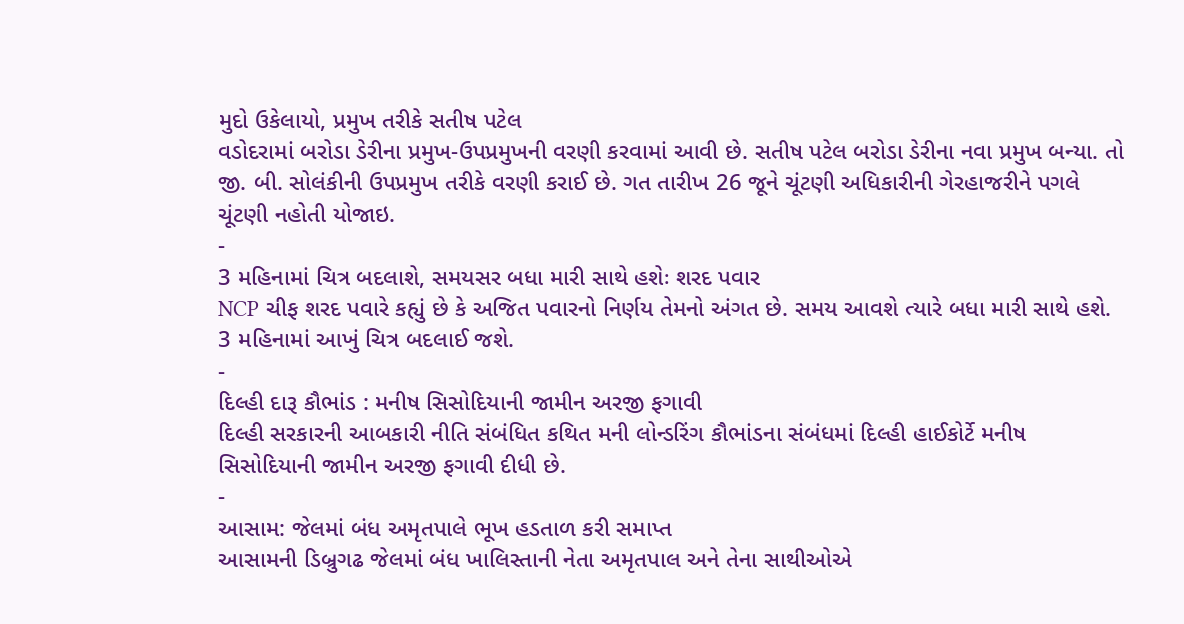મુદો ઉકેલાયો, પ્રમુખ તરીકે સતીષ પટેલ
વડોદરામાં બરોડા ડેરીના પ્રમુખ-ઉપપ્રમુખની વરણી કરવામાં આવી છે. સતીષ પટેલ બરોડા ડેરીના નવા પ્રમુખ બન્યા. તો જી. બી. સોલંકીની ઉપપ્રમુખ તરીકે વરણી કરાઈ છે. ગત તારીખ 26 જૂને ચૂંટણી અધિકારીની ગેરહાજરીને પગલે ચૂંટણી નહોતી યોજાઇ.
-
3 મહિનામાં ચિત્ર બદલાશે, સમયસર બધા મારી સાથે હશેઃ શરદ પવાર
NCP ચીફ શરદ પવારે કહ્યું છે કે અજિત પવારનો નિર્ણય તેમનો અંગત છે. સમય આવશે ત્યારે બધા મારી સાથે હશે. 3 મહિનામાં આખું ચિત્ર બદલાઈ જશે.
-
દિલ્હી દારૂ કૌભાંડ : મનીષ સિસોદિયાની જામીન અરજી ફગાવી
દિલ્હી સરકારની આબકારી નીતિ સંબંધિત કથિત મની લોન્ડરિંગ કૌભાંડના સંબંધમાં દિલ્હી હાઈકોર્ટે મનીષ સિસોદિયાની જામીન અરજી ફગાવી દીધી છે.
-
આસામ: જેલમાં બંધ અમૃતપાલે ભૂખ હડતાળ કરી સમાપ્ત
આસામની ડિબ્રુગઢ જેલમાં બંધ ખાલિસ્તાની નેતા અમૃતપાલ અને તેના સાથીઓએ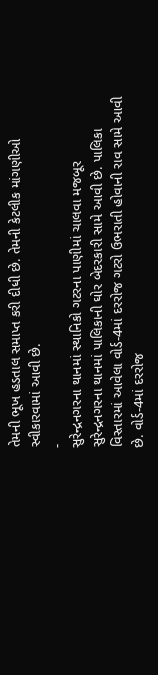તેમની ભૂખ હડતાલ સમાપ્ત કરી દીધી છે. તેમની કેટલીક માંગણીઓ સ્વીકારવામાં આવી છે.
-
સુરેન્દ્રનગરના થાનમાં સ્થાનિકો ગટરના પાણીમાં ચાલવા મજબૂર
સુરેન્દ્રનગરના થાનમાં પાલિકાની ઘોર બેદરકારી સામે આવી છે. પાલિકા વિસ્તારમાં આવેલા વોર્ડ-4માં દરરોજ ગટરો ઉભરાતી હોવાની રાવ સામે આવી છે. વોર્ડ-4માં દરરોજ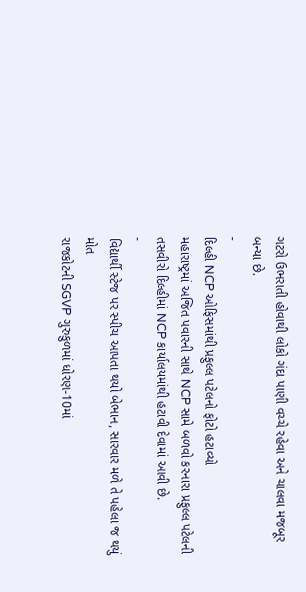ગટરો ઉભરાતી હોવાથી લોકો ગંદા પાણી વચ્ચે રહેવા અને ચાલવા મજબૂર બન્યા છે.
-
દિલ્હી NCP ઓફિસમાંથી પ્રફુલ્લ પટેલનો ફોટો હટાવ્યો
મહારાષ્ટ્રમાં અજિત પવારની સાથે NCP સામે બળવો કરનારા પ્રફુલ્લ પટેલની તસવીરો દિલ્હીમાં NCP કાર્યાલયમાંથી હટાવી દેવામાં આવી છે.
-
વિદ્યાર્થી સ્ટેજ પર સ્પીચ આપતા થયો બેભાન, સારવાર મળે તે પહેલા જ થયું મોત
રાજકોટની SGVP ગુરુકુળમાં ધોરણ-10માં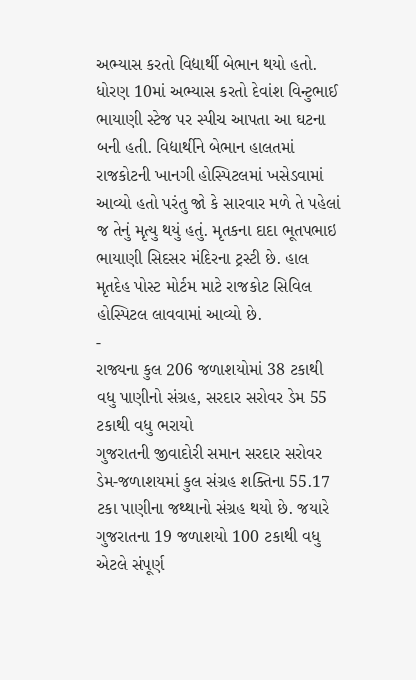અભ્યાસ કરતો વિદ્યાર્થી બેભાન થયો હતો. ધોરણ 10માં અભ્યાસ કરતો દેવાંશ વિન્ટુભાઈ ભાયાણી સ્ટેજ પર સ્પીચ આપતા આ ઘટના બની હતી. વિદ્યાર્થીને બેભાન હાલતમાં રાજકોટની ખાનગી હોસ્પિટલમાં ખસેડવામાં આવ્યો હતો પરંતુ જો કે સારવાર મળે તે પહેલાં જ તેનું મૃત્યુ થયું હતું. મૃતકના દાદા ભૂતપભાઇ ભાયાણી સિદસર મંદિરના ટ્રસ્ટી છે. હાલ મૃતદેહ પોસ્ટ મોર્ટમ માટે રાજકોટ સિવિલ હોસ્પિટલ લાવવામાં આવ્યો છે.
-
રાજ્યના કુલ 206 જળાશયોમાં 38 ટકાથી વધુ પાણીનો સંગ્રહ, સરદાર સરોવર ડેમ 55 ટકાથી વધુ ભરાયો
ગુજરાતની જીવાદોરી સમાન સરદાર સરોવર ડેમ-જળાશયમાં કુલ સંગ્રહ શક્તિના 55.17 ટકા પાણીના જથ્થાનો સંગ્રહ થયો છે. જયારે ગુજરાતના 19 જળાશયો 100 ટકાથી વધુ એટલે સંપૂર્ણ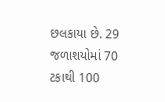છલકાયા છે. 29 જળાશયોમાં 70 ટકાથી 100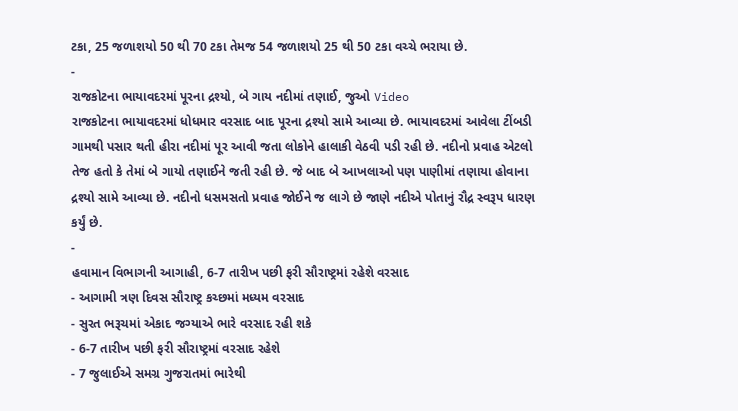ટકા, 25 જળાશયો 50 થી 70 ટકા તેમજ 54 જળાશયો 25 થી 50 ટકા વચ્ચે ભરાયા છે.
-
રાજકોટના ભાયાવદરમાં પૂરના દ્રશ્યો, બે ગાય નદીમાં તણાઈ, જુઓ Video
રાજકોટના ભાયાવદરમાં ધોધમાર વરસાદ બાદ પૂરના દ્રશ્યો સામે આવ્યા છે. ભાયાવદરમાં આવેલા ટીંબડી ગામથી પસાર થતી હીરા નદીમાં પૂર આવી જતા લોકોને હાલાકી વેઠવી પડી રહી છે. નદીનો પ્રવાહ એટલો તેજ હતો કે તેમાં બે ગાયો તણાઈને જતી રહી છે. જે બાદ બે આખલાઓ પણ પાણીમાં તણાયા હોવાના દ્રશ્યો સામે આવ્યા છે. નદીનો ધસમસતો પ્રવાહ જોઈને જ લાગે છે જાણે નદીએ પોતાનું રૌદ્ર સ્વરૂપ ધારણ કર્યું છે.
-
હવામાન વિભાગની આગાહી, 6-7 તારીખ પછી ફરી સૌરાષ્ટ્રમાં રહેશે વરસાદ
- આગામી ત્રણ દિવસ સૌરાષ્ટ્ર કચ્છમાં મધ્યમ વરસાદ
- સુરત ભરૂચમાં એકાદ જગ્યાએ ભારે વરસાદ રહી શકે
- 6-7 તારીખ પછી ફરી સૌરાષ્ટ્રમાં વરસાદ રહેશે
- 7 જુલાઈએ સમગ્ર ગુજરાતમાં ભારેથી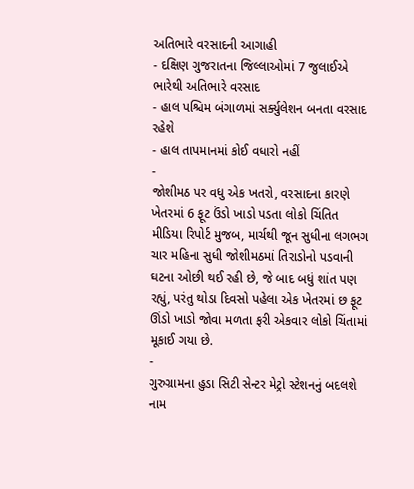અતિભારે વરસાદની આગાહી
- દક્ષિણ ગુજરાતના જિલ્લાઓમાં 7 જુલાઈએ ભારેથી અતિભારે વરસાદ
- હાલ પશ્ચિમ બંગાળમાં સર્ક્યુલેશન બનતા વરસાદ રહેશે
- હાલ તાપમાનમાં કોઈ વધારો નહીં
-
જોશીમઠ પર વધુ એક ખતરો, વરસાદના કારણે ખેતરમાં 6 ફૂટ ઉંડો ખાડો પડતા લોકો ચિંતિત
મીડિયા રિપોર્ટ મુજબ, માર્ચથી જૂન સુધીના લગભગ ચાર મહિના સુધી જોશીમઠમાં તિરાડોનો પડવાની ઘટના ઓછી થઈ રહી છે, જે બાદ બધું શાંત પણ રહ્યું, પરંતુ થોડા દિવસો પહેલા એક ખેતરમાં છ ફૂટ ઊંડો ખાડો જોવા મળતા ફરી એકવાર લોકો ચિંતામાં મૂકાઈ ગયા છે.
-
ગુરુગ્રામના હુડા સિટી સેન્ટર મેટ્રો સ્ટેશનનું બદલશે નામ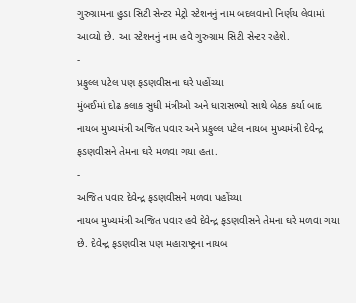ગુરુગ્રામના હુડા સિટી સેન્ટર મેટ્રો સ્ટેશનનું નામ બદલવાનો નિર્ણય લેવામાં આવ્યો છે. આ સ્ટેશનનું નામ હવે ગુરુગ્રામ સિટી સેન્ટર રહેશે.
-
પ્રફુલ્લ પટેલ પણ ફડણવીસના ઘરે પહોંચ્યા
મુંબઈમાં દોઢ કલાક સુધી મંત્રીઓ અને ધારાસભ્યો સાથે બેઠક કર્યા બાદ નાયબ મુખ્યમંત્રી અજિત પવાર અને પ્રફુલ્લ પટેલ નાયબ મુખ્યમંત્રી દેવેન્દ્ર ફડણવીસને તેમના ઘરે મળવા ગયા હતા.
-
અજિત પવાર દેવેન્દ્ર ફડણવીસને મળવા પહોંચ્યા
નાયબ મુખ્યમંત્રી અજિત પવાર હવે દેવેન્દ્ર ફડણવીસને તેમના ઘરે મળવા ગયા છે. દેવેન્દ્ર ફડણવીસ પણ મહારાષ્ટ્રના નાયબ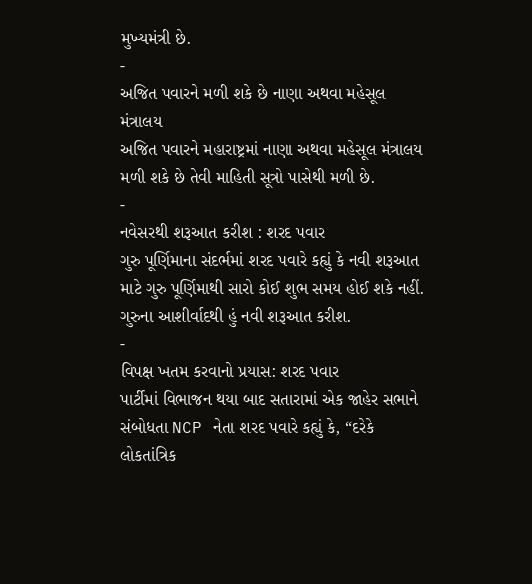મુખ્યમંત્રી છે.
-
અજિત પવારને મળી શકે છે નાણા અથવા મહેસૂલ મંત્રાલય
અજિત પવારને મહારાષ્ટ્રમાં નાણા અથવા મહેસૂલ મંત્રાલય મળી શકે છે તેવી માહિતી સૂત્રો પાસેથી મળી છે.
-
નવેસરથી શરૂઆત કરીશ : શરદ પવાર
ગુરુ પૂર્ણિમાના સંદર્ભમાં શરદ પવારે કહ્યું કે નવી શરૂઆત માટે ગુરુ પૂર્ણિમાથી સારો કોઈ શુભ સમય હોઈ શકે નહીં. ગુરુના આશીર્વાદથી હું નવી શરૂઆત કરીશ.
-
વિપક્ષ ખતમ કરવાનો પ્રયાસ: શરદ પવાર
પાર્ટીમાં વિભાજન થયા બાદ સતારામાં એક જાહેર સભાને સંબોધતા NCP નેતા શરદ પવારે કહ્યું કે, “દરેકે લોકતાંત્રિક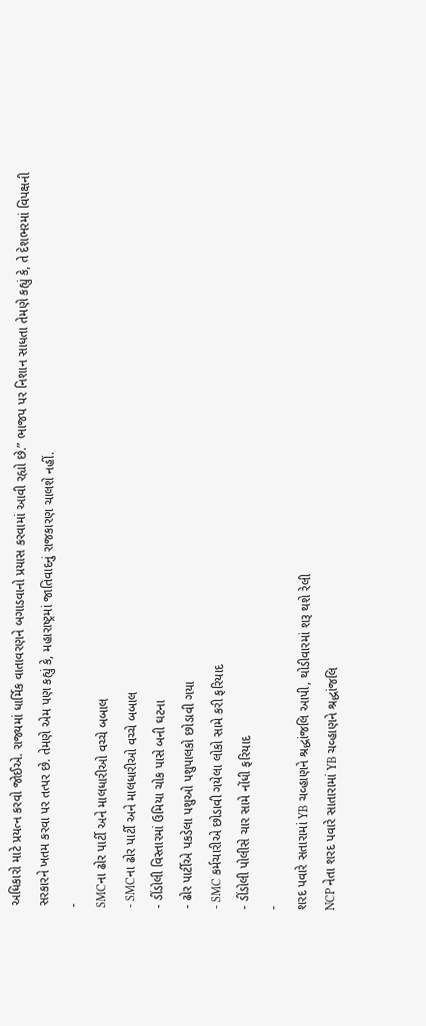અધિકારો માટે પ્રયત્ન કરવો જોઈએ. રાજ્યમાં ધાર્મિક વાતાવરણને બગાડવાનો પ્રયાસ કરવામાં આવી રહ્યો છે.” ભાજપ પર નિશાન સાધતા તેમણે કહ્યું કે, તે દેશભરમાં વિપક્ષની સરકારને ખતમ કરવા પર તત્પર છે. તેમણે એમ પણ કહ્યું કે, મહારાષ્ટ્રમાં જાતિવાદનું રાજકારણ ચાલશે નહીં.
-
SMCના ઢોર પાર્ટી અને માલધારીઓ વચ્ચે બબાલ
- SMCના ઢોર પાર્ટી અને માલધારીઓ વચ્ચે બબાલ
- ડીંડોલી વિસ્તારમાં ઉમિયા ચોક પાસે બની ઘટના
- ઢોર પાર્ટીએ પકડેલા પશુઓ પશુપાલકો છોડાવી ગયા
- SMC કર્મચારીએ છોડાવી ગયેલા લોકો સામે કરી ફરિયાદ
- ડીંડોલી પોલીસે ચાર સામે નોંધી ફરિયાદ
-
શરદ પવારે સતારામાં YB ચવ્હાણને શ્રદ્ધાંજલિ આપી, થોડીવારમાં શરૂ થશે રેલી
NCP નેતા શરદ પવારે સાતારામાં YB ચવ્હાણને શ્રદ્ધાંજલિ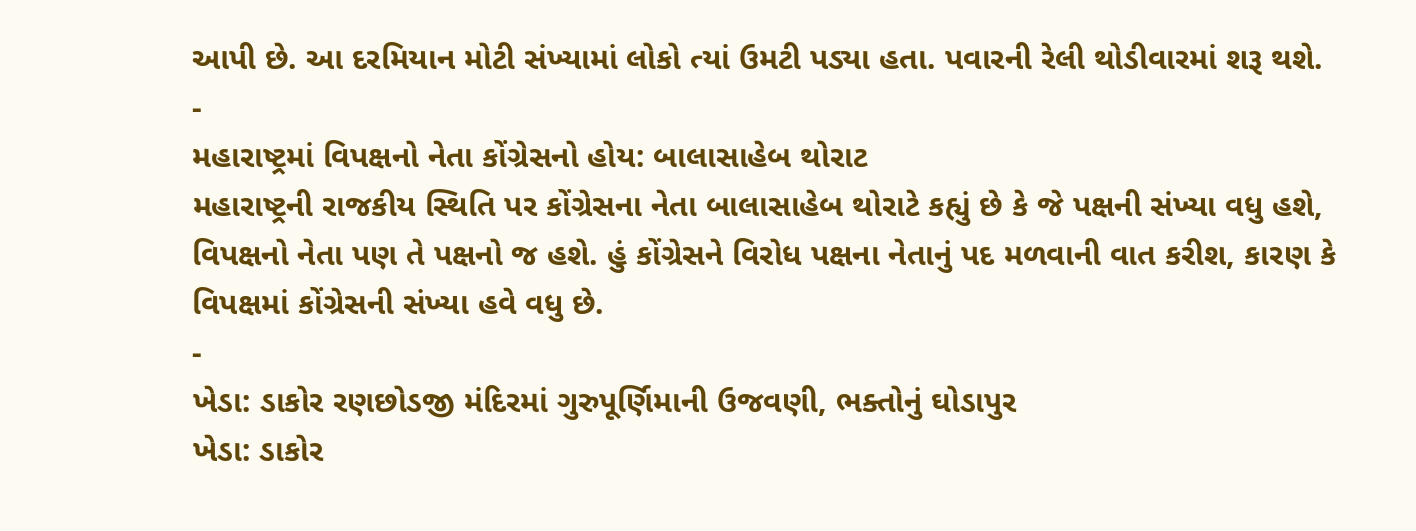આપી છે. આ દરમિયાન મોટી સંખ્યામાં લોકો ત્યાં ઉમટી પડ્યા હતા. પવારની રેલી થોડીવારમાં શરૂ થશે.
-
મહારાષ્ટ્રમાં વિપક્ષનો નેતા કોંગ્રેસનો હોય: બાલાસાહેબ થોરાટ
મહારાષ્ટ્રની રાજકીય સ્થિતિ પર કોંગ્રેસના નેતા બાલાસાહેબ થોરાટે કહ્યું છે કે જે પક્ષની સંખ્યા વધુ હશે, વિપક્ષનો નેતા પણ તે પક્ષનો જ હશે. હું કોંગ્રેસને વિરોધ પક્ષના નેતાનું પદ મળવાની વાત કરીશ, કારણ કે વિપક્ષમાં કોંગ્રેસની સંખ્યા હવે વધુ છે.
-
ખેડા: ડાકોર રણછોડજી મંદિરમાં ગુરુપૂર્ણિમાની ઉજવણી, ભક્તોનું ઘોડાપુર
ખેડા: ડાકોર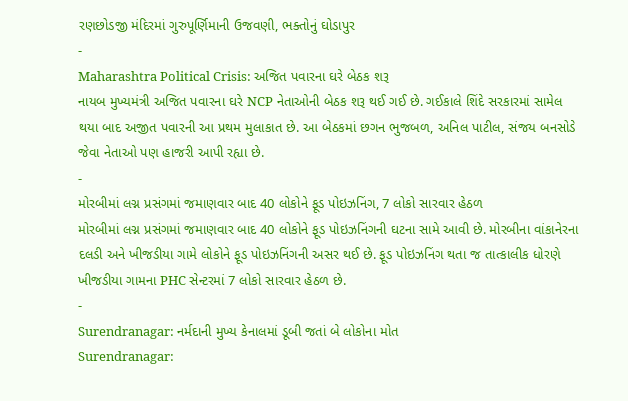રણછોડજી મંદિરમાં ગુરુપૂર્ણિમાની ઉજવણી, ભક્તોનું ઘોડાપુર
-
Maharashtra Political Crisis: અજિત પવારના ઘરે બેઠક શરૂ
નાયબ મુખ્યમંત્રી અજિત પવારના ઘરે NCP નેતાઓની બેઠક શરૂ થઈ ગઈ છે. ગઈકાલે શિંદે સરકારમાં સામેલ થયા બાદ અજીત પવારની આ પ્રથમ મુલાકાત છે. આ બેઠકમાં છગન ભુજબળ, અનિલ પાટીલ, સંજય બનસોડે જેવા નેતાઓ પણ હાજરી આપી રહ્યા છે.
-
મોરબીમાં લગ્ન પ્રસંગમાં જમાણવાર બાદ 40 લોકોને ફૂડ પોઇઝનિંગ, 7 લોકો સારવાર હેઠળ
મોરબીમાં લગ્ન પ્રસંગમાં જમાણવાર બાદ 40 લોકોને ફૂડ પોઇઝનિંગની ઘટના સામે આવી છે. મોરબીના વાંકાનેરના દલડી અને ખીજડીયા ગામે લોકોને ફૂડ પોઇઝનિંગની અસર થઈ છે. ફૂડ પોઇઝનિંગ થતા જ તાત્કાલીક ધોરણે ખીજડીયા ગામના PHC સેન્ટરમાં 7 લોકો સારવાર હેઠળ છે.
-
Surendranagar: નર્મદાની મુખ્ય કેનાલમાં ડૂબી જતાં બે લોકોના મોત
Surendranagar: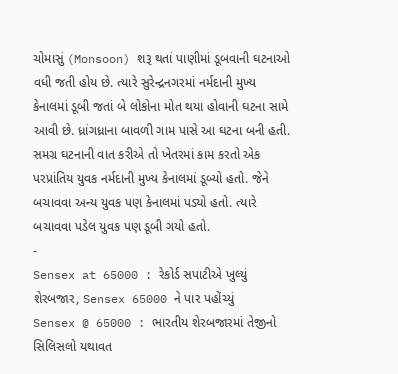ચોમાસું (Monsoon) શરૂ થતાં પાણીમાં ડૂબવાની ઘટનાઓ વધી જતી હોય છે. ત્યારે સુરેન્દ્રનગરમાં નર્મદાની મુખ્ય કેનાલમાં ડૂબી જતાં બે લોકોના મોત થયા હોવાની ઘટના સામે આવી છે. ધ્રાંગધ્રાના બાવળી ગામ પાસે આ ઘટના બની હતી. સમગ્ર ઘટનાની વાત કરીએ તો ખેતરમાં કામ કરતો એક પરપ્રાંતિય યુવક નર્મદાની મુખ્ય કેનાલમાં ડૂબ્યો હતો. જેને બચાવવા અન્ય યુવક પણ કેનાલમાં પડ્યો હતો. ત્યારે બચાવવા પડેલ યુવક પણ ડૂબી ગયો હતો.
-
Sensex at 65000 : રેકોર્ડ સપાટીએ ખુલ્યું શેરબજાર, Sensex 65000 ને પાર પહોંચ્યું
Sensex @ 65000 : ભારતીય શેરબજારમાં તેજીનો સિલિસલો યથાવત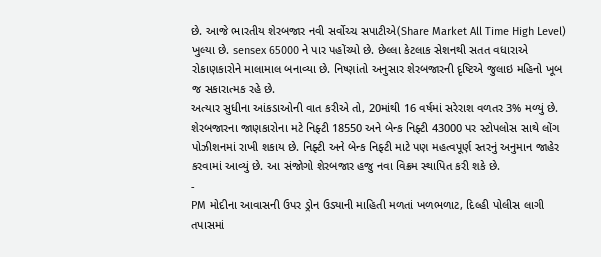છે. આજે ભારતીય શેરબજાર નવી સર્વોચ્ચ સપાટીએ(Share Market All Time High Level) ખુલ્યા છે. sensex 65000 ને પાર પહોંચ્યો છે. છેલ્લા કેટલાક સેશનથી સતત વધારાએ રોકાણકારોને માલામાલ બનાવ્યા છે. નિષ્ણાંતો અનુસાર શેરબજારની દૃષ્ટિએ જુલાઇ મહિનો ખૂબ જ સકારાત્મક રહે છે.
અત્યાર સુધીના આંકડાઓની વાત કરીએ તો, 20માંથી 16 વર્ષમાં સરેરાશ વળતર 3% મળ્યું છે. શેરબજારના જાણકારોના મટે નિફ્ટી 18550 અને બેન્ક નિફ્ટી 43000 પર સ્ટોપલોસ સાથે લોંગ પોઝીશનમાં રાખી શકાય છે. નિફ્ટી અને બેન્ક નિફ્ટી માટે પણ મહત્વપૂર્ણ સ્તરનું અનુમાન જાહેર કરવામાં આવ્યું છે. આ સંજોગો શેરબજાર હજુ નવા વિક્રમ સ્થાપિત કરી શકે છે.
-
PM મોદીના આવાસની ઉપર ડ્રોન ઉડ્યાની માહિતી મળતાં ખળભળાટ, દિલ્હી પોલીસ લાગી તપાસમાં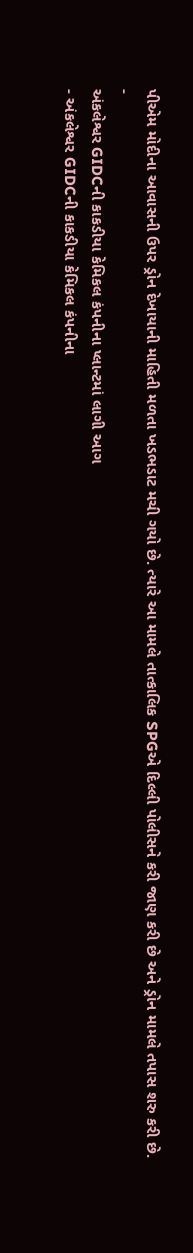પીએમ મોદીના આવાસની ઉપર ડ્રોન દેખાયાની માહિતી મળતા ખડભડાટ મચી ગયો છે. ત્યારે આ મામલે તાત્કાલિક SPGએ દિલ્લી પોલીસને કરી જાણ કરી છે અને ડ્રોન મામલે તપાસ શરુ કરી છે.
-
અંકલેશ્વર GIDCની કાકડીયા કેમિકલ કંપનીના પ્લાન્ટમાં લાગી આગ
- અંકલેશ્વર GIDCની કાકડીયા કેમિકલ કંપનીના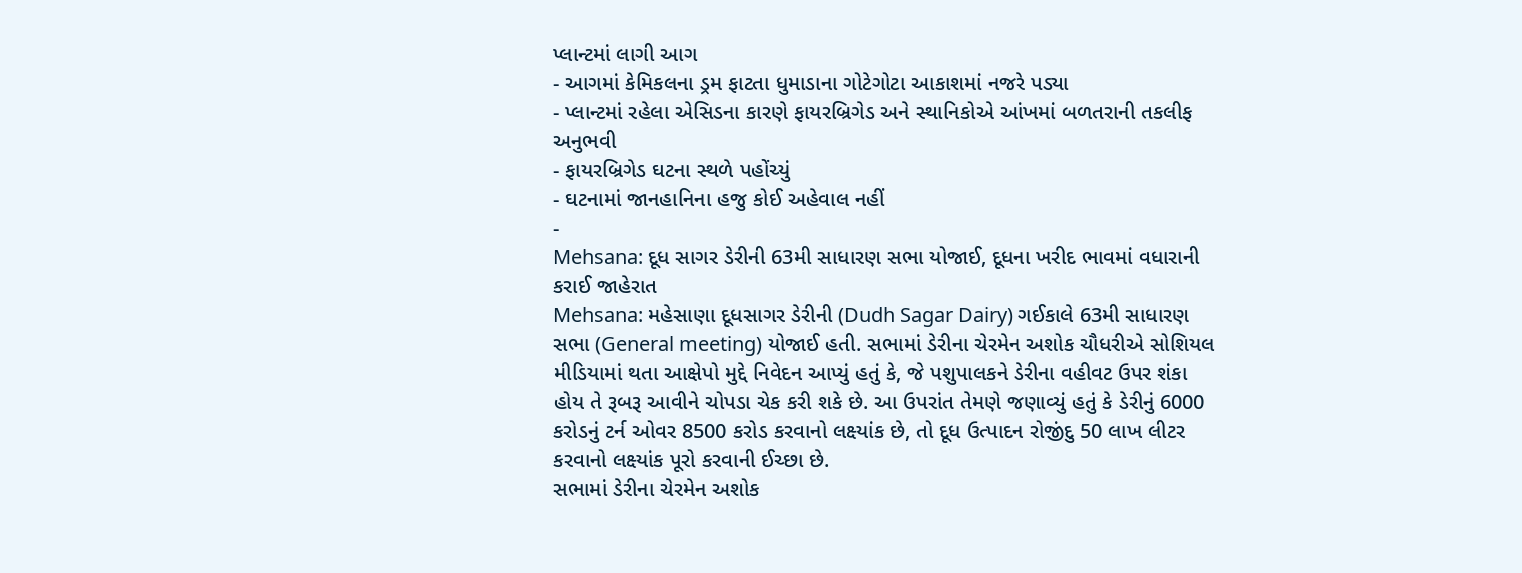પ્લાન્ટમાં લાગી આગ
- આગમાં કેમિકલના ડ્રમ ફાટતા ધુમાડાના ગોટેગોટા આકાશમાં નજરે પડ્યા
- પ્લાન્ટમાં રહેલા એસિડના કારણે ફાયરબ્રિગેડ અને સ્થાનિકોએ આંખમાં બળતરાની તકલીફ અનુભવી
- ફાયરબ્રિગેડ ઘટના સ્થળે પહોંચ્યું
- ઘટનામાં જાનહાનિના હજુ કોઈ અહેવાલ નહીં
-
Mehsana: દૂધ સાગર ડેરીની 63મી સાધારણ સભા યોજાઈ, દૂધના ખરીદ ભાવમાં વધારાની કરાઈ જાહેરાત
Mehsana: મહેસાણા દૂધસાગર ડેરીની (Dudh Sagar Dairy) ગઈકાલે 63મી સાધારણ સભા (General meeting) યોજાઈ હતી. સભામાં ડેરીના ચેરમેન અશોક ચૌધરીએ સોશિયલ મીડિયામાં થતા આક્ષેપો મુદ્દે નિવેદન આપ્યું હતું કે, જે પશુપાલકને ડેરીના વહીવટ ઉપર શંકા હોય તે રૂબરૂ આવીને ચોપડા ચેક કરી શકે છે. આ ઉપરાંત તેમણે જણાવ્યું હતું કે ડેરીનું 6000 કરોડનું ટર્ન ઓવર 8500 કરોડ કરવાનો લક્ષ્યાંક છે, તો દૂધ ઉત્પાદન રોજીંદુ 50 લાખ લીટર કરવાનો લક્ષ્યાંક પૂરો કરવાની ઈચ્છા છે.
સભામાં ડેરીના ચેરમેન અશોક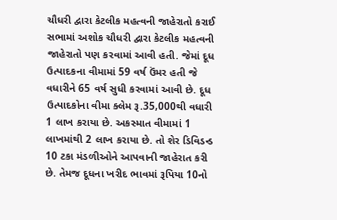ચૌધરી દ્વારા કેટલીક મહત્વની જાહેરાતો કરાઈ
સભામાં અશોક ચૌધરી દ્વારા કેટલીક મહત્વની જાહેરાતો પણ કરવામાં આવી હતી. જેમાં દૂધ ઉત્પાદકના વીમામાં 59 વર્ષ ઉંમર હતી જે વધારીને 65 વર્ષ સુધી કરવામાં આવી છે. દૂધ ઉત્પાદકોના વીમા ક્લેમ રૂ.35,000થી વધારી 1 લાખ કરાયા છે. અકસ્માત વીમામાં 1 લાખમાંથી 2 લાખ કરાયા છે. તો શેર ડિવિડન્ડ 10 ટકા મંડળીઓને આપવાની જાહેરાત કરી છે. તેમજ દૂધના ખરીદ ભાવમાં રૂપિયા 10નો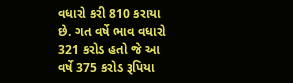વધારો કરી 810 કરાયા છે. ગત વર્ષે ભાવ વધારો 321 કરોડ હતો જે આ વર્ષે 375 કરોડ રૂપિયા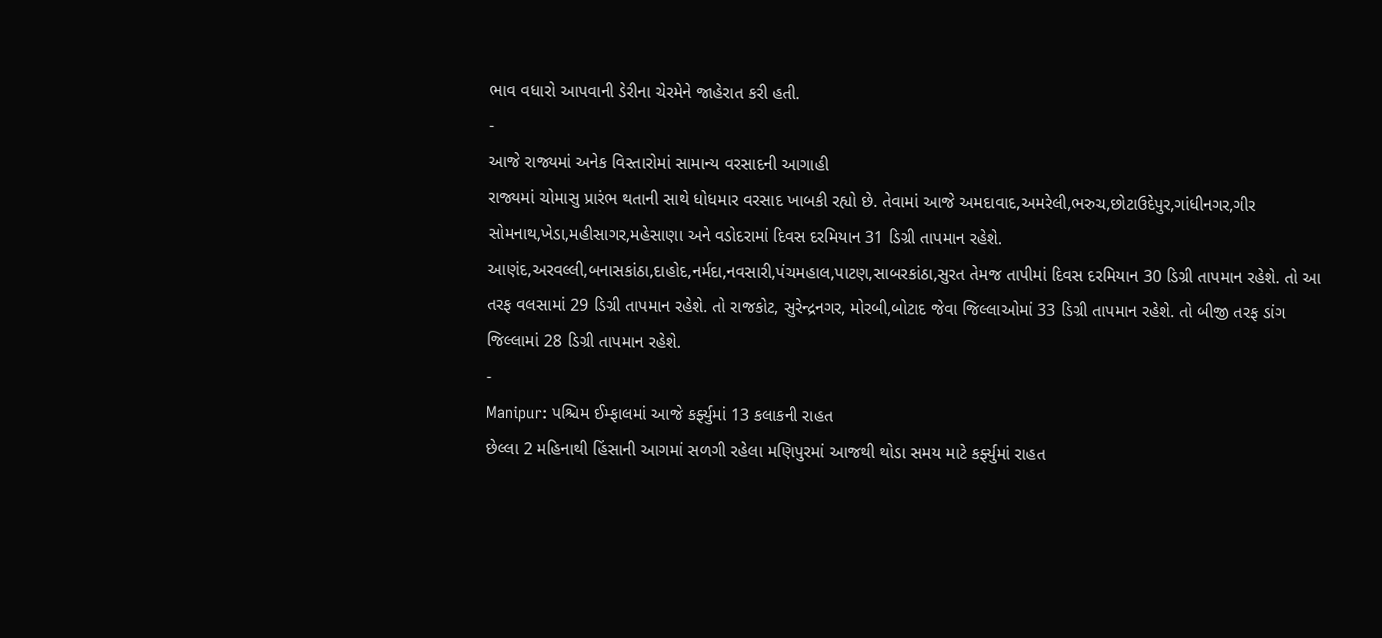ભાવ વધારો આપવાની ડેરીના ચેરમેને જાહેરાત કરી હતી.
-
આજે રાજ્યમાં અનેક વિસ્તારોમાં સામાન્ય વરસાદની આગાહી
રાજ્યમાં ચોમાસુ પ્રારંભ થતાની સાથે ધોધમાર વરસાદ ખાબકી રહ્યો છે. તેવામાં આજે અમદાવાદ,અમરેલી,ભરુચ,છોટાઉદેપુર,ગાંધીનગર,ગીર સોમનાથ,ખેડા,મહીસાગર,મહેસાણા અને વડોદરામાં દિવસ દરમિયાન 31 ડિગ્રી તાપમાન રહેશે.
આણંદ,અરવલ્લી,બનાસકાંઠા,દાહોદ,નર્મદા,નવસારી,પંચમહાલ,પાટણ,સાબરકાંઠા,સુરત તેમજ તાપીમાં દિવસ દરમિયાન 30 ડિગ્રી તાપમાન રહેશે. તો આ તરફ વલસામાં 29 ડિગ્રી તાપમાન રહેશે. તો રાજકોટ, સુરેન્દ્રનગર, મોરબી,બોટાદ જેવા જિલ્લાઓમાં 33 ડિગ્રી તાપમાન રહેશે. તો બીજી તરફ ડાંગ જિલ્લામાં 28 ડિગ્રી તાપમાન રહેશે.
-
Manipur: પશ્ચિમ ઈમ્ફાલમાં આજે કર્ફ્યુમાં 13 કલાકની રાહત
છેલ્લા 2 મહિનાથી હિંસાની આગમાં સળગી રહેલા મણિપુરમાં આજથી થોડા સમય માટે કર્ફ્યુમાં રાહત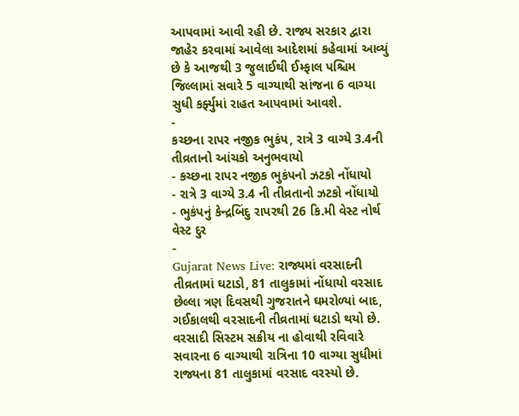આપવામાં આવી રહી છે. રાજ્ય સરકાર દ્વારા જાહેર કરવામાં આવેલા આદેશમાં કહેવામાં આવ્યું છે કે આજથી 3 જુલાઈથી ઈમ્ફાલ પશ્ચિમ જિલ્લામાં સવારે 5 વાગ્યાથી સાંજના 6 વાગ્યા સુધી કર્ફ્યુમાં રાહત આપવામાં આવશે.
-
કચ્છના રાપર નજીક ભુકંપ, રાત્રે 3 વાગ્યે 3.4ની તીવ્રતાનો આંચકો અનુભવાયો
- કચ્છના રાપર નજીક ભુકંપનો ઝટકો નોંધાયો
- રાત્રે 3 વાગ્યે 3.4 ની તીવ્રતાનો ઝટકો નોંધાયો
- ભુકંપનું કેન્દ્રબિંદુ રાપરથી 26 કિ.મી વેસ્ટ નોર્થ વેસ્ટ દુર
-
Gujarat News Live: રાજ્યમાં વરસાદની તીવ્રતામાં ઘટાડો, 81 તાલુકામાં નોંધાયો વરસાદ
છેલ્લા ત્રણ દિવસથી ગુજરાતને ઘમરોળ્યાં બાદ, ગઈકાલથી વરસાદની તીવ્રતામાં ઘટાડો થયો છે. વરસાદી સિસ્ટમ સક્રીય ના હોવાથી રવિવારે સવારના 6 વાગ્યાથી રાત્રિના 10 વાગ્યા સુધીમાં રાજ્યના 81 તાલુકામાં વરસાદ વરસ્યો છે.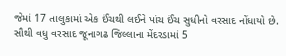જેમાં 17 તાલુકામાં એક ઈંચથી લઈને પાંચ ઈંચ સુધીનો વરસાદ નોંધાયો છે. સૌથી વધુ વરસાદ જૂનાગઢ જિલ્લાના મેંદરડામાં 5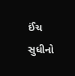ઈંચ સુધીનો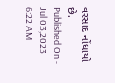વરસાદ નોંધાયો છે.
Published On - Jul 03,2023 6:22 AM